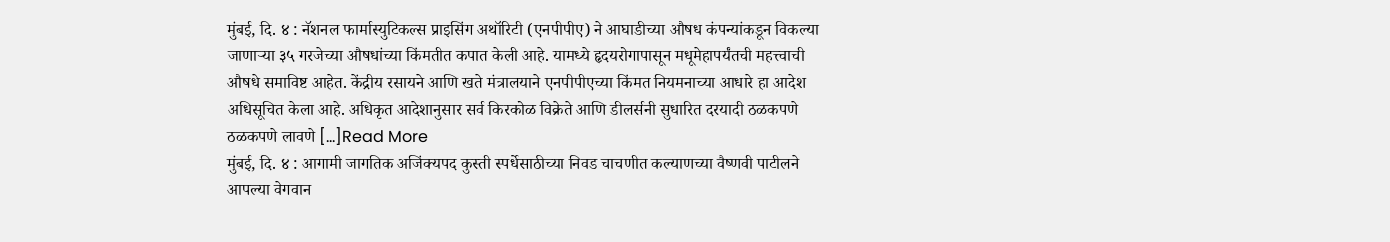मुंबई, दि. ४ : नॅशनल फार्मास्युटिकल्स प्राइसिंग अथॉरिटी (एनपीपीए) ने आघाडीच्या औषध कंपन्यांकडून विकल्या जाणाऱ्या ३५ गरजेच्या औषधांच्या किंमतीत कपात केली आहे. यामध्ये हृदयरोगापासून मधूमेहापर्यंतची महत्त्वाची औषधे समाविष्ट आहेत. केंद्रीय रसायने आणि खते मंत्रालयाने एनपीपीएच्या किंमत नियमनाच्या आधारे हा आदेश अधिसूचित केला आहे. अधिकृत आदेशानुसार सर्व किरकोळ विक्रेते आणि डीलर्सनी सुधारित दरयादी ठळकपणे ठळकपणे लावणे […]Read More
मुंबई, दि. ४ : आगामी जागतिक अजिंक्यपद कुस्ती स्पर्धेसाठीच्या निवड चाचणीत कल्याणच्या वैष्णवी पाटीलने आपल्या वेगवान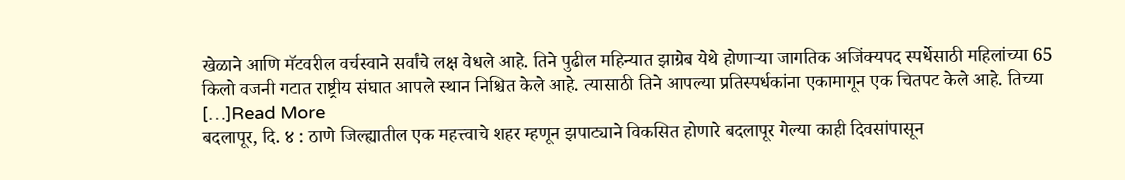खेळाने आणि मॅटवरील वर्चस्वाने सर्वांचे लक्ष वेधले आहे. तिने पुढील महिन्यात झाग्रेब येथे होणाऱ्या जागतिक अजिंक्यपद स्पर्धेसाठी महिलांच्या 65 किलो वजनी गटात राष्ट्रीय संघात आपले स्थान निश्चित केले आहे. त्यासाठी तिने आपल्या प्रतिस्पर्धकांना एकामागून एक चितपट केले आहे. तिच्या […]Read More
बदलापूर, दि. ४ : ठाणे जिल्ह्यातील एक महत्त्वाचे शहर म्हणून झपाट्याने विकसित होणारे बदलापूर गेल्या काही दिवसांपासून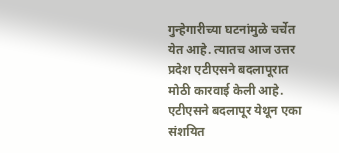गुन्हेगारीच्या घटनांमुळे चर्चेत येत आहे. त्यातच आज उत्तर प्रदेश एटीएसने बदलापूरात मोठी कारवाई केली आहे. एटीएसने बदलापूर येथून एका संशयित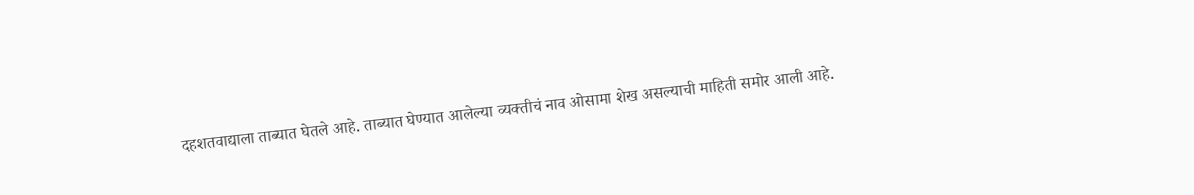दहशतवाद्याला ताब्यात घेतले आहे. ताब्यात घेण्यात आलेल्या व्यक्तीचं नाव ओसामा शेख असल्याची माहिती समोर आली आहे.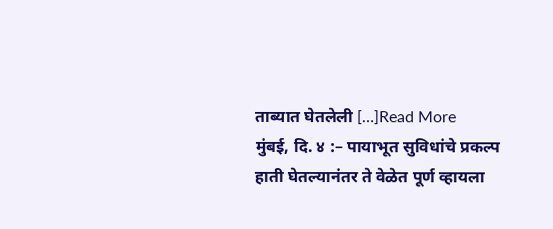ताब्यात घेतलेली […]Read More
मुंबई, दि. ४ :– पायाभूत सुविधांचे प्रकल्प हाती घेतल्यानंतर ते वेळेत पूर्ण व्हायला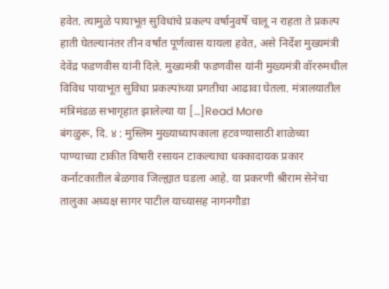हवेत. त्यामुळे पायाभूत सुविधांचे प्रकल्प वर्षानुवर्षे चालू न राहता ते प्रकल्प हाती घेतल्यानंतर तीन वर्षांत पूर्णत्वास यायला हवेत, असे निर्देश मुख्यमंत्री देवेंद्र फडणवीस यांनी दिले. मुख्यमंत्री फडणवीस यांनी मुख्यमंत्री वॉररुमधील विविध पायाभूत सुविधा प्रकल्पांच्या प्रगतीचा आढावा घेतला. मंत्रालयातील मंत्रिमंडळ सभागृहात झालेल्या या […]Read More
बंगळुरू, दि. ४ : मुस्लिम मुख्याध्यापकाला हटवण्यासाठी शाळेच्या पाण्याच्या टाकीत विषारी रसायन टाकल्याचा धक्कादायक प्रकार कर्नाटकातील बेळगाव जिल्ह्यात घडला आहे. या प्रकरणी श्रीराम सेनेचा तालुका अध्यक्ष सागर पाटील याच्यासह नागनगौडा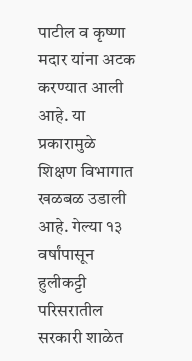पाटील व कृष्णा मदार यांना अटक करण्यात आली आहे. या प्रकारामुळे शिक्षण विभागात खळबळ उडाली आहे. गेल्या १३ वर्षांपासून हुलीकट्टी परिसरातील सरकारी शाळेत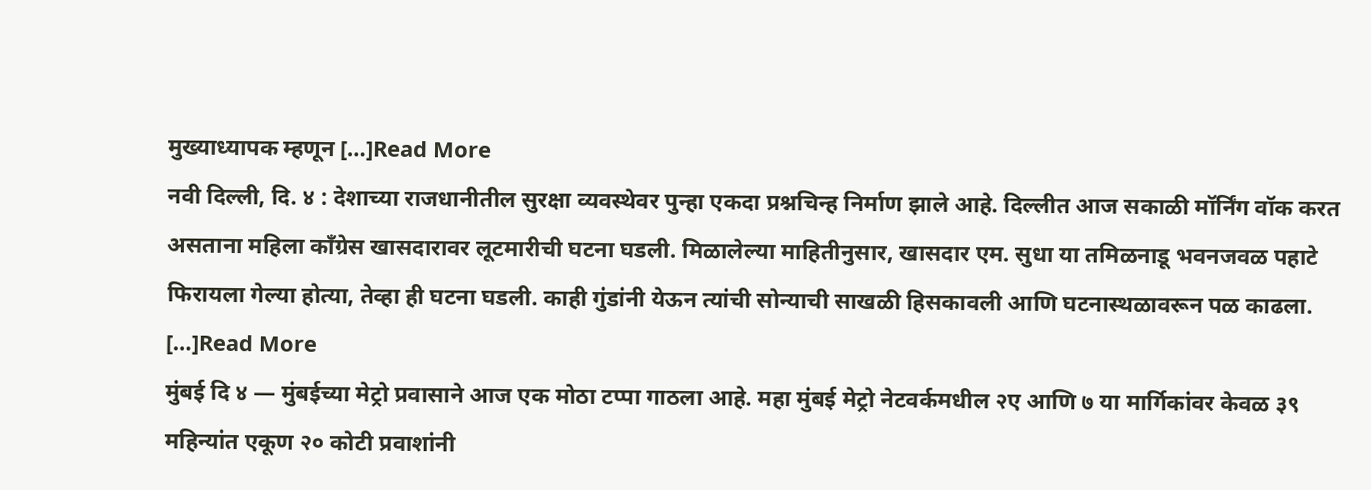मुख्याध्यापक म्हणून […]Read More
नवी दिल्ली, दि. ४ : देशाच्या राजधानीतील सुरक्षा व्यवस्थेवर पुन्हा एकदा प्रश्नचिन्ह निर्माण झाले आहे. दिल्लीत आज सकाळी मॉर्निंग वॉक करत असताना महिला काँग्रेस खासदारावर लूटमारीची घटना घडली. मिळालेल्या माहितीनुसार, खासदार एम. सुधा या तमिळनाडू भवनजवळ पहाटे फिरायला गेल्या होत्या, तेव्हा ही घटना घडली. काही गुंडांनी येऊन त्यांची सोन्याची साखळी हिसकावली आणि घटनास्थळावरून पळ काढला. […]Read More
मुंबई दि ४ — मुंबईच्या मेट्रो प्रवासाने आज एक मोठा टप्पा गाठला आहे. महा मुंबई मेट्रो नेटवर्कमधील २ए आणि ७ या मार्गिकांवर केवळ ३९ महिन्यांत एकूण २० कोटी प्रवाशांनी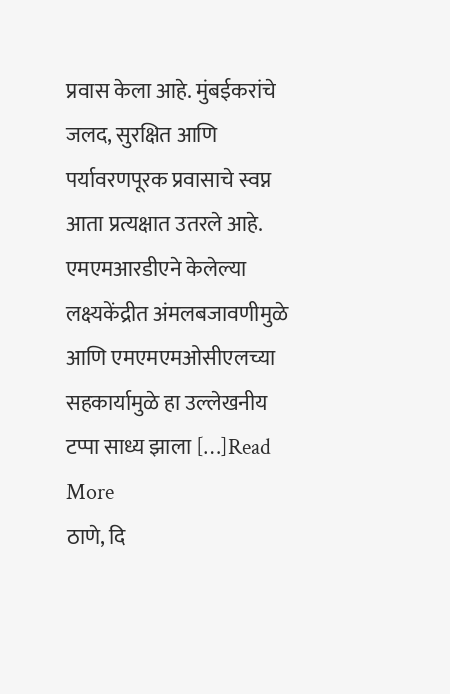प्रवास केला आहे. मुंबईकरांचे जलद, सुरक्षित आणि पर्यावरणपूरक प्रवासाचे स्वप्न आता प्रत्यक्षात उतरले आहे. एमएमआरडीएने केलेल्या लक्ष्यकेंद्रीत अंमलबजावणीमुळे आणि एमएमएमओसीएलच्या सहकार्यामुळे हा उल्लेखनीय टप्पा साध्य झाला […]Read More
ठाणे, दि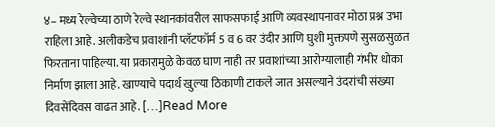४– मध्य रेल्वेच्या ठाणे रेल्वे स्थानकांवरील साफसफाई आणि व्यवस्थापनावर मोठा प्रश्न उभा राहिला आहे. अलीकडेच प्रवाशांनी प्लॅटफॉर्म 5 व 6 वर उंदीर आणि घुशी मुक्तपणे सुसळसुळत फिरताना पाहिल्या. या प्रकारामुळे केवळ घाण नाही तर प्रवाशांच्या आरोग्यालाही गंभीर धोका निर्माण झाला आहे. खाण्याचे पदार्थ खुल्या ठिकाणी टाकले जात असल्याने उंदरांची संख्या दिवसेंदिवस वाढत आहे. […]Read More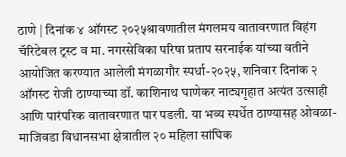ठाणे | दिनांक ४ ऑगस्ट २०२५श्रावणातील मंगलमय वातावरणात विहंग चॅरिटेबल ट्रस्ट व मा. नगरसेविका परिषा प्रताप सरनाईक यांच्या वतीने आयोजित करण्यात आलेली मंगळागौर स्पर्धा-२०२५, शनिवार दिनांक २ ऑगस्ट रोजी ठाण्याच्या डॉ. काशिनाथ घाणेकर नाट्यगृहात अत्यंत उत्साही आणि पारंपरिक वातावरणात पार पडली. या भव्य स्पर्धेत ठाण्यासह ओवळा-माजिवडा विधानसभा क्षेत्रातील २० महिला सांघिक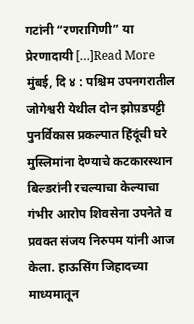गटांनी “रणरागिणी” या प्रेरणादायी […]Read More
मुंबई, दि ४ : पश्चिम उपनगरातील जोगेश्वरी येथील दोन झोप़डपट्टी पुनर्विकास प्रकल्पात हिंदूंची घरे मुस्लिमांना देण्याचे कटकारस्थान बिल्डरांनी रचल्याचा केल्याचा गंभीर आरोप शिवसेना उपनेते व प्रवक्त संजय निरुपम यांनी आज केला. हाऊसिंग जिहादच्या माध्यमातून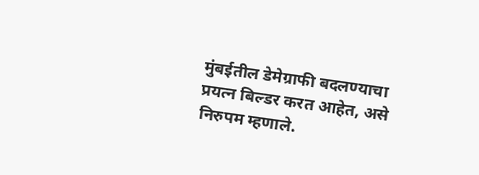मुंबईतील डेमेग्राफी बदलण्याचा प्रयत्न बिल्डर करत आहेत, असे निरुपम म्हणाले.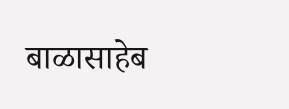बाळासाहेब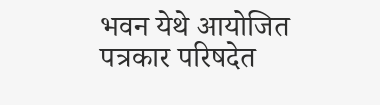भवन येथे आयोजित पत्रकार परिषदेत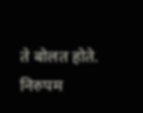ते बोलत होते. निरुपम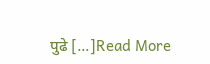पुढे […]Read More